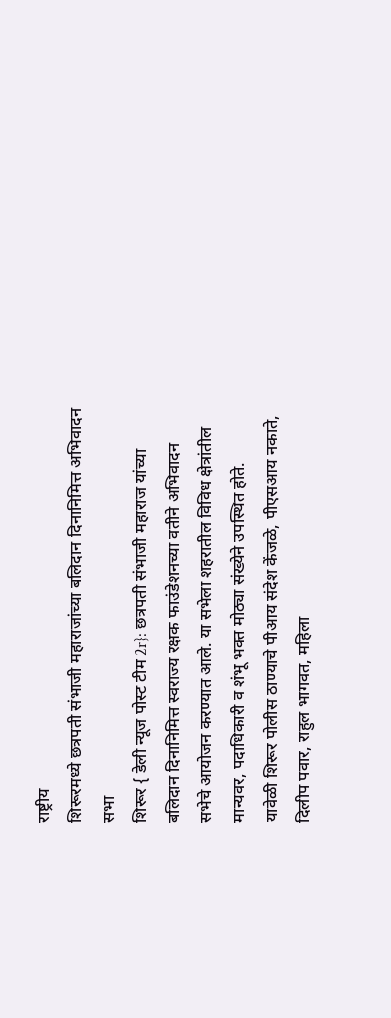राष्ट्रीय
शिरूरमध्ये छत्रपती संभाजी महाराजांच्या बलिदान दिनानिमित्त अभिवादन सभा
शिरूर { डेली न्यूज पोस्ट टीम 2r}: छत्रपती संभाजी महाराज यांच्या बलिदान दिनानिमित्त स्वराज्य रक्षक फाउंडेशनच्या वतीने अभिवादन सभेचे आयोजन करण्यात आले. या सभेला शहरातील विविध क्षेत्रांतील मान्यवर, पदाधिकारी व शंभू भक्त मोठ्या संख्येने उपस्थित होते.
यावेळी शिरूर पोलीस ठाण्याचे पीआय संदेश केंजळे, पीएसआय नकाते, दिलीप पवार, राहुल भागवत, महिला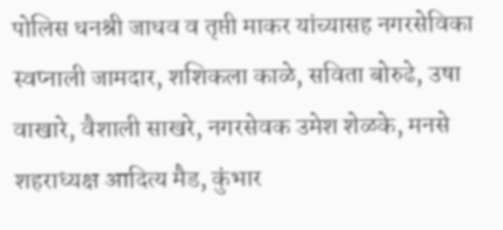पोलिस धनश्री जाधव व तृप्ती माकर यांच्यासह नगरसेविका स्वप्नाली जामदार, शशिकला काळे, सविता बोरुढे, उषा वाखारे, वैशाली साखरे, नगरसेवक उमेश शेळके, मनसे शहराध्यक्ष आदित्य मैड, कुंभार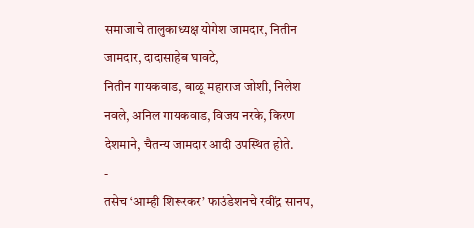समाजाचे तालुकाध्यक्ष योगेश जामदार, नितीन जामदार, दादासाहेब घावटे,
नितीन गायकवाड, बाळू महाराज जोशी, निलेश नवले, अनिल गायकवाड, विजय नरके, किरण देशमाने, चैतन्य जामदार आदी उपस्थित होते.
-
तसेच ‘आम्ही शिरूरकर’ फाउंडेशनचे रवींद्र सानप,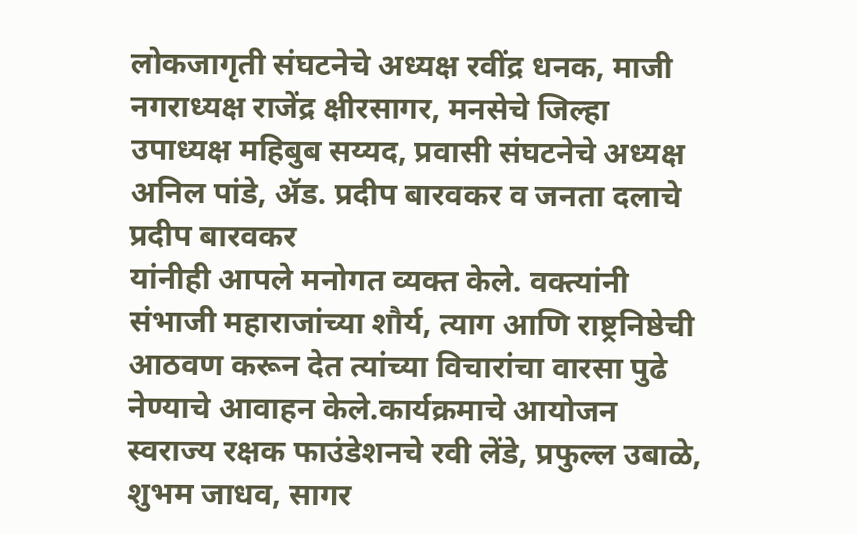लोकजागृती संघटनेचे अध्यक्ष रवींद्र धनक, माजी नगराध्यक्ष राजेंद्र क्षीरसागर, मनसेचे जिल्हा उपाध्यक्ष महिबुब सय्यद, प्रवासी संघटनेचे अध्यक्ष अनिल पांडे, ॲड. प्रदीप बारवकर व जनता दलाचे प्रदीप बारवकर
यांनीही आपले मनोगत व्यक्त केले. वक्त्यांनी संभाजी महाराजांच्या शौर्य, त्याग आणि राष्ट्रनिष्ठेची आठवण करून देत त्यांच्या विचारांचा वारसा पुढे नेण्याचे आवाहन केले.कार्यक्रमाचे आयोजन स्वराज्य रक्षक फाउंडेशनचे रवी लेंडे, प्रफुल्ल उबाळे, शुभम जाधव, सागर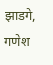झाडगे, गणेश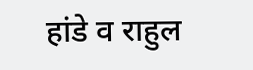हांडे व राहुल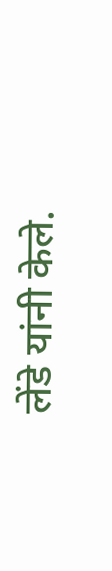लेंडे यांनी केले.